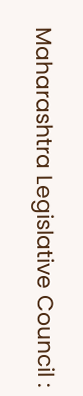Maharashtra Legislative Council :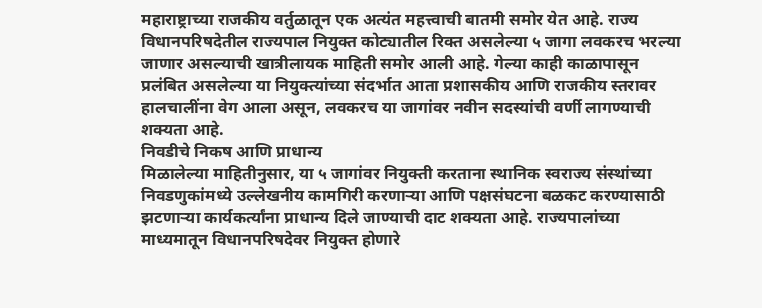महाराष्ट्राच्या राजकीय वर्तुळातून एक अत्यंत महत्त्वाची बातमी समोर येत आहे. राज्य विधानपरिषदेतील राज्यपाल नियुक्त कोट्यातील रिक्त असलेल्या ५ जागा लवकरच भरल्या जाणार असल्याची खात्रीलायक माहिती समोर आली आहे. गेल्या काही काळापासून प्रलंबित असलेल्या या नियुक्त्यांच्या संदर्भात आता प्रशासकीय आणि राजकीय स्तरावर हालचालींना वेग आला असून, लवकरच या जागांवर नवीन सदस्यांची वर्णी लागण्याची शक्यता आहे.
निवडीचे निकष आणि प्राधान्य
मिळालेल्या माहितीनुसार, या ५ जागांवर नियुक्ती करताना स्थानिक स्वराज्य संस्थांच्या निवडणुकांमध्ये उल्लेखनीय कामगिरी करणाऱ्या आणि पक्षसंघटना बळकट करण्यासाठी झटणाऱ्या कार्यकर्त्यांना प्राधान्य दिले जाण्याची दाट शक्यता आहे. राज्यपालांच्या माध्यमातून विधानपरिषदेवर नियुक्त होणारे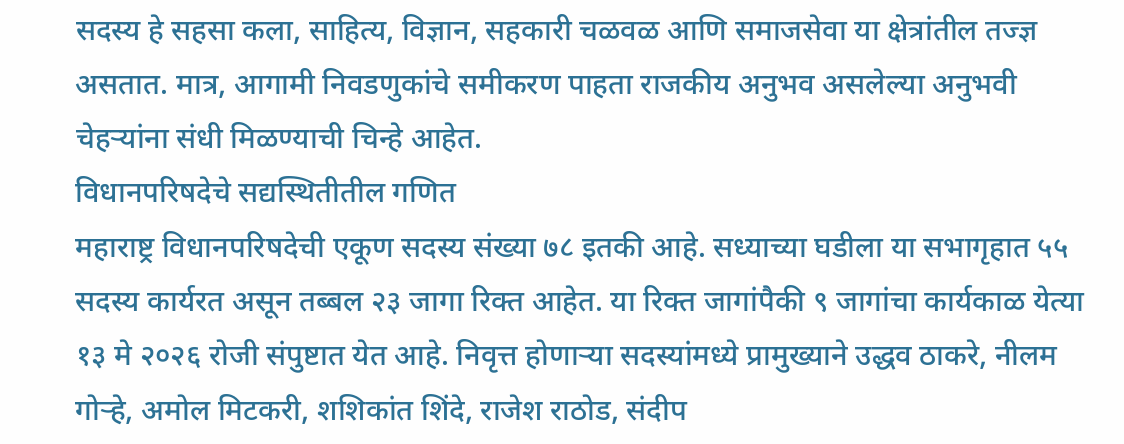सदस्य हे सहसा कला, साहित्य, विज्ञान, सहकारी चळवळ आणि समाजसेवा या क्षेत्रांतील तज्ज्ञ असतात. मात्र, आगामी निवडणुकांचे समीकरण पाहता राजकीय अनुभव असलेल्या अनुभवी चेहऱ्यांना संधी मिळण्याची चिन्हे आहेत.
विधानपरिषदेचे सद्यस्थितीतील गणित
महाराष्ट्र विधानपरिषदेची एकूण सदस्य संख्या ७८ इतकी आहे. सध्याच्या घडीला या सभागृहात ५५ सदस्य कार्यरत असून तब्बल २३ जागा रिक्त आहेत. या रिक्त जागांपैकी ९ जागांचा कार्यकाळ येत्या १३ मे २०२६ रोजी संपुष्टात येत आहे. निवृत्त होणाऱ्या सदस्यांमध्ये प्रामुख्याने उद्धव ठाकरे, नीलम गोऱ्हे, अमोल मिटकरी, शशिकांत शिंदे, राजेश राठोड, संदीप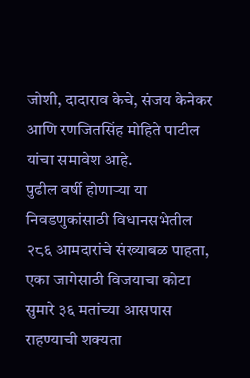जोशी, दादाराव केचे, संजय केनेकर आणि रणजितसिंह मोहिते पाटील यांचा समावेश आहे.
पुढील वर्षी होणाऱ्या या निवडणुकांसाठी विधानसभेतील २८६ आमदारांचे संख्याबळ पाहता, एका जागेसाठी विजयाचा कोटा सुमारे ३६ मतांच्या आसपास राहण्याची शक्यता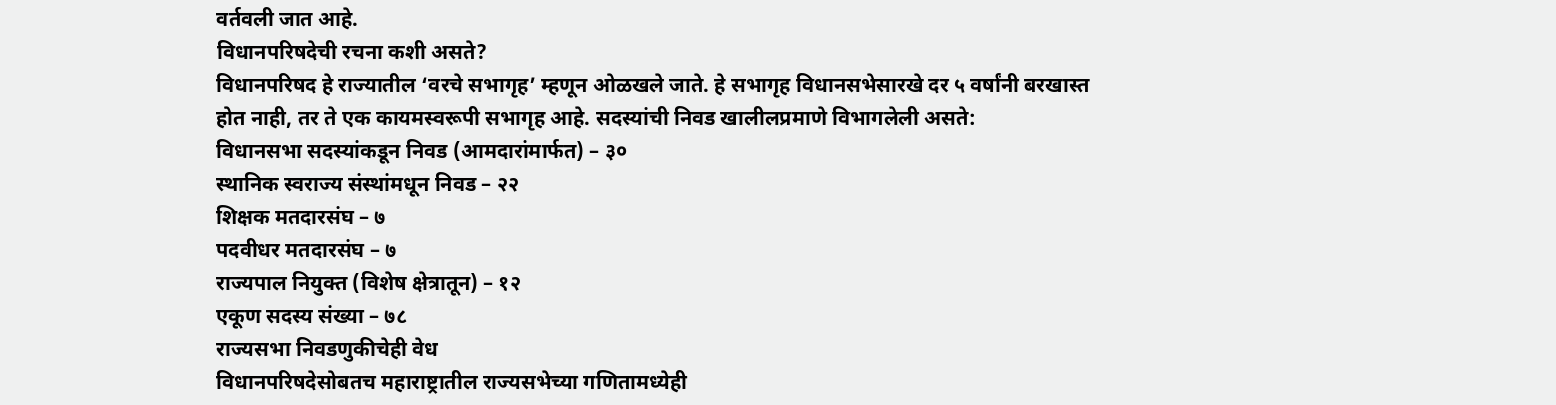वर्तवली जात आहे.
विधानपरिषदेची रचना कशी असते?
विधानपरिषद हे राज्यातील ‘वरचे सभागृह’ म्हणून ओळखले जाते. हे सभागृह विधानसभेसारखे दर ५ वर्षांनी बरखास्त होत नाही, तर ते एक कायमस्वरूपी सभागृह आहे. सदस्यांची निवड खालीलप्रमाणे विभागलेली असते:
विधानसभा सदस्यांकडून निवड (आमदारांमार्फत) – ३०
स्थानिक स्वराज्य संस्थांमधून निवड – २२
शिक्षक मतदारसंघ – ७
पदवीधर मतदारसंघ – ७
राज्यपाल नियुक्त (विशेष क्षेत्रातून) – १२
एकूण सदस्य संख्या – ७८
राज्यसभा निवडणुकीचेही वेध
विधानपरिषदेसोबतच महाराष्ट्रातील राज्यसभेच्या गणितामध्येही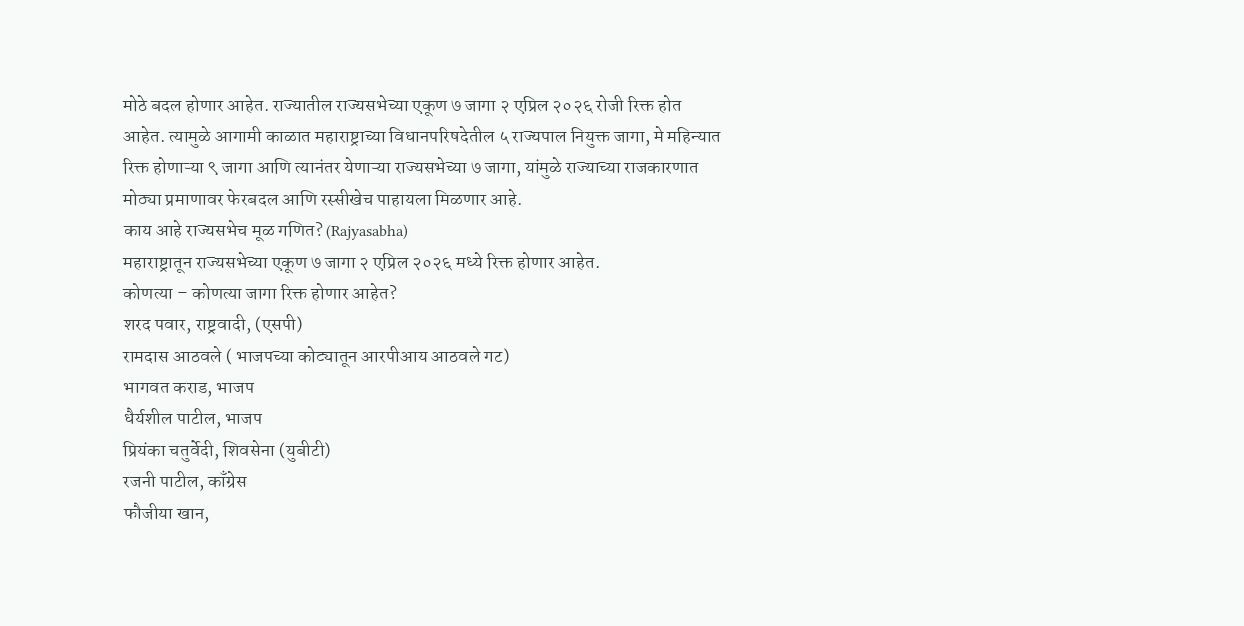मोठे बदल होणार आहेत. राज्यातील राज्यसभेच्या एकूण ७ जागा २ एप्रिल २०२६ रोजी रिक्त होत आहेत. त्यामुळे आगामी काळात महाराष्ट्राच्या विधानपरिषदेतील ५ राज्यपाल नियुक्त जागा, मे महिन्यात रिक्त होणाऱ्या ९ जागा आणि त्यानंतर येणाऱ्या राज्यसभेच्या ७ जागा, यांमुळे राज्याच्या राजकारणात मोठ्या प्रमाणावर फेरबदल आणि रस्सीखेच पाहायला मिळणार आहे.
काय आहे राज्यसभेच मूळ गणित? (Rajyasabha)
महाराष्ट्रातून राज्यसभेच्या एकूण ७ जागा २ एप्रिल २०२६ मध्ये रिक्त होणार आहेत.
कोणत्या – कोणत्या जागा रिक्त होणार आहेत?
शरद पवार, राष्ट्रवादी, (एसपी)
रामदास आठवले ( भाजपच्या कोट्यातून आरपीआय आठवले गट)
भागवत कराड, भाजप
धैर्यशील पाटील, भाजप
प्रियंका चतुर्वेदी, शिवसेना (युबीटी)
रजनी पाटील, काँग्रेस
फौजीया खान,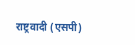राष्ट्रवादी (एसपी)